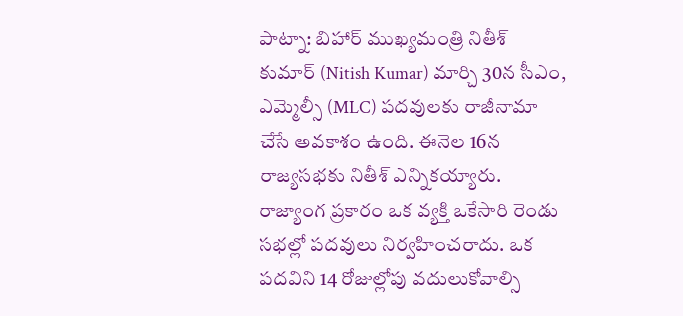పాట్నా: బిహార్ ముఖ్యమంత్రి నితీశ్ కుమార్ (Nitish Kumar) మార్చి 30న సీఎం, ఎమ్మెల్సీ (MLC) పదవులకు రాజీనామా చేసే అవకాశం ఉంది. ఈనెల 16న రాజ్యసభకు నితీశ్ ఎన్నికయ్యారు.
రాజ్యాంగ ప్రకారం ఒక వ్యక్తి ఒకేసారి రెండు సభల్లో పదవులు నిర్వహించరాదు. ఒక పదవిని 14 రోజుల్లోపు వదులుకోవాల్సి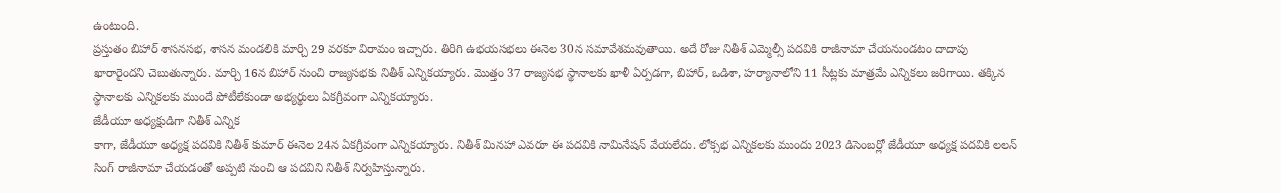ఉంటుంది.
ప్రస్తుతం బిహార్ శాసనసభ, శాసన మండలికి మార్చి 29 వరకూ విరామం ఇచ్చారు. తిరిగి ఉభయసభలు ఈనెల 30న సమావేశమవుతాయి. అదే రోజు నితీశ్ ఎమ్మెల్సీ పదవికి రాజీనామా చేయనుండటం దాదాపు ఖారారైందని చెబుతున్నారు. మార్చి 16న బిహార్ నుంచి రాజ్యసభకు నితీశ్ ఎన్నికయ్యారు. మొత్తం 37 రాజ్యసభ స్థానాలకు ఖాళీ ఏర్పడగా, బిహార్, ఒడిశా, హర్యానాలోని 11 సీట్లకు మాత్రమే ఎన్నికలు జరిగాయి. తక్కిన స్థానాలకు ఎన్నికలకు ముందే పోటీలేకుండా అభ్యర్థులు ఏకగ్రీవంగా ఎన్నికయ్యారు.
జేడీయూ అధ్యక్షుడిగా నితీశ్ ఎన్నిక
కాగా, జేడీయూ అధ్యక్ష పదవికి నితీశ్ కుమార్ ఈనెల 24న ఏకగ్రీవంగా ఎన్నికయ్యారు. నితీశ్ మినహా ఎవరూ ఈ పదవికి నామినేషన్ వేయలేదు. లోక్సభ ఎన్నికలకు ముందు 2023 డిసెంబర్లో జేడీయూ అధ్యక్ష పదవికి లలన్ సింగ్ రాజీనామా చేయడంతో అప్పటి నుంచి ఆ పదవిని నితీశ్ నిర్వహిస్తున్నారు.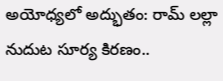అయోధ్యలో అద్భుతం: రామ్ లల్లా నుదుట సూర్య కిరణం..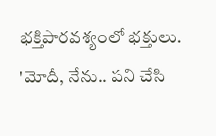భక్తిపారవశ్యంలో భక్తులు.
'మోదీ, నేను.. పని చేసి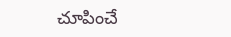చూపించే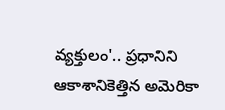వ్యక్తులం'.. ప్రధానిని ఆకాశానికెత్తిన అమెరికా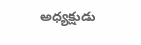అధ్యక్షుడు